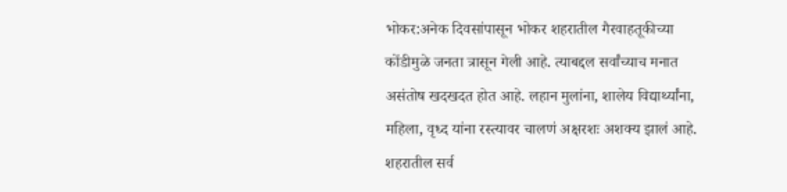भोकर:अनेक दिवसांपासून भोकर शहरातील गैरवाहतूकीच्या कोंडीमुळे जनता त्रासून गेली आहे. त्याबद्दल सर्वांच्याच मनात असंतोष खदखदत होत आहे. लहान मुलांना, शालेय विद्यार्थ्यांना, महिला, वृध्द यांना रस्त्यावर चालणं अक्षरशः अशक्य झालं आहे. शहरातील सर्व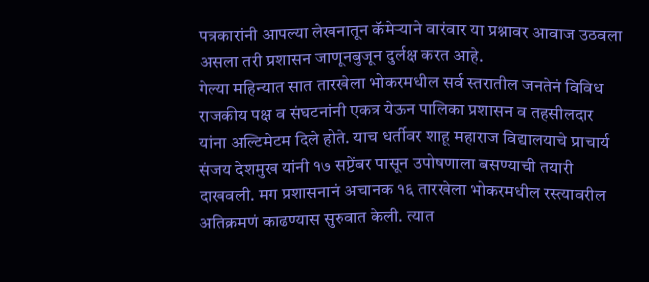पत्रकारांनी आपल्या लेखनातून कॅमेऱ्याने वारंवार या प्रश्नावर आवाज उठवला असला तरी प्रशासन जाणूनबुजून दुर्लक्ष करत आहे.
गेल्या महिन्यात सात तारखेला भोकरमधील सर्व स्तरातील जनतेनं विविध राजकीय पक्ष व संघटनांनी एकत्र येऊन पालिका प्रशासन व तहसीलदार यांना अल्टिमेटम दिले होते. याच धर्तीवर शाहू महाराज विद्यालयाचे प्राचार्य संजय देशमुख यांनी १७ सप्टेंबर पासून उपोषणाला बसण्याची तयारी दाखवली. मग प्रशासनानं अचानक १६ तारखेला भोकरमधील रस्त्यावरील अतिक्रमणं काढण्यास सुरुवात केली. त्यात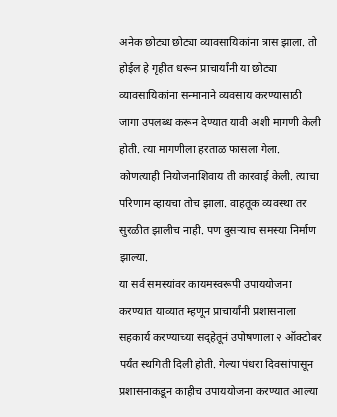अनेक छोट्या छोट्या व्यावसायिकांना त्रास झाला. तो होईल हे गृहीत धरून प्राचार्यांनी या छोट्या व्यावसायिकांना सन्मानाने व्यवसाय करण्यासाठी जागा उपलब्ध करून देण्यात यावी अशी मागणी केली होती. त्या मागणीला हरताळ फासला गेला. कोणत्याही नियोजनाशिवाय ती कारवाई केली. त्याचा परिणाम व्हायचा तोच झाला. वाहतूक व्यवस्था तर सुरळीत झालीच नाही. पण दुसऱ्याच समस्या निर्माण झाल्या.
या सर्व समस्यांवर कायमस्वरूपी उपाययोजना करण्यात याव्यात म्हणून प्राचार्यांनी प्रशासनाला सहकार्य करण्याच्या सद्हेतूनं उपोषणाला २ ऑक्टोबर पर्यंत स्थगिती दिली होती. गेल्या पंधरा दिवसांपासून प्रशासनाकडून काहीच उपाययोजना करण्यात आल्या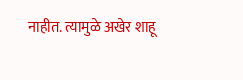नाहीत. त्यामुळे अखेर शाहू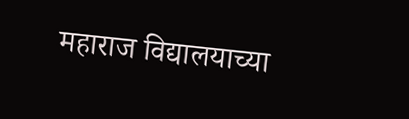महाराज विद्यालयाच्या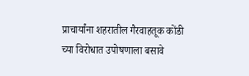प्राचार्यांना शहरातील गैरवाहतूक कोंडी च्या विरोधात उपोषणाला बसावे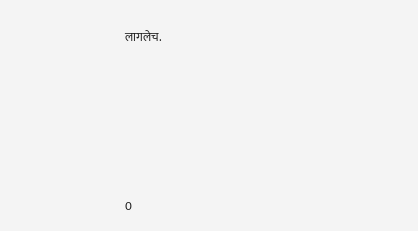लागलेच.







0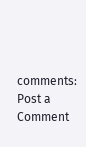comments:
Post a Comment